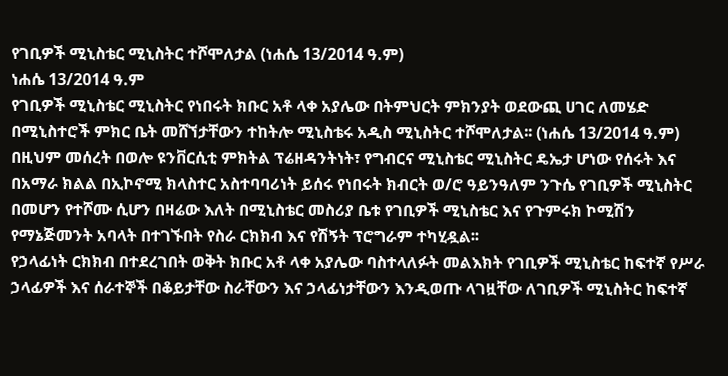የገቢዎች ሚኒስቴር ሚኒስትር ተሾሞለታል (ነሐሴ 13/2014 ዓ.ም)
ነሐሴ 13/2014 ዓ.ም
የገቢዎች ሚኒስቴር ሚኒስትር የነበሩት ክቡር አቶ ላቀ አያሌው በትምህርት ምክንያት ወደውጪ ሀገር ለመሄድ በሚኒስተሮች ምክር ቤት መሸኘታቸውን ተከትሎ ሚኒስቴሩ አዲስ ሚኒስትር ተሾሞለታል፡፡ (ነሐሴ 13/2014 ዓ.ም)
በዚህም መሰረት በወሎ ዩንቨርሲቲ ምክትል ፕሬዘዳንትነት፣ የግብርና ሚኒስቴር ሚኒስትር ዴኤታ ሆነው የሰሩት እና በአማራ ክልል በኢኮኖሚ ክላስተር አስተባባሪነት ይሰሩ የነበሩት ክብርት ወ/ሮ ዓይንዓለም ንጉሴ የገቢዎች ሚኒስትር በመሆን የተሾሙ ሲሆን በዛሬው እለት በሚኒስቴር መስሪያ ቤቱ የገቢዎች ሚኒስቴር እና የጉምሩክ ኮሚሽን የማኔጅመንት አባላት በተገኙበት የስራ ርክክብ እና የሽኝት ፕሮግራም ተካሂዷል፡፡
የኃላፊነት ርክክብ በተደረገበት ወቅት ክቡር አቶ ላቀ አያሌው ባስተላለፉት መልእክት የገቢዎች ሚኒስቴር ከፍተኛ የሥራ ኃላፊዎች እና ሰራተኞች በቆይታቸው ስራቸውን እና ኃላፊነታቸውን እንዲወጡ ላገዟቸው ለገቢዎች ሚኒስትር ከፍተኛ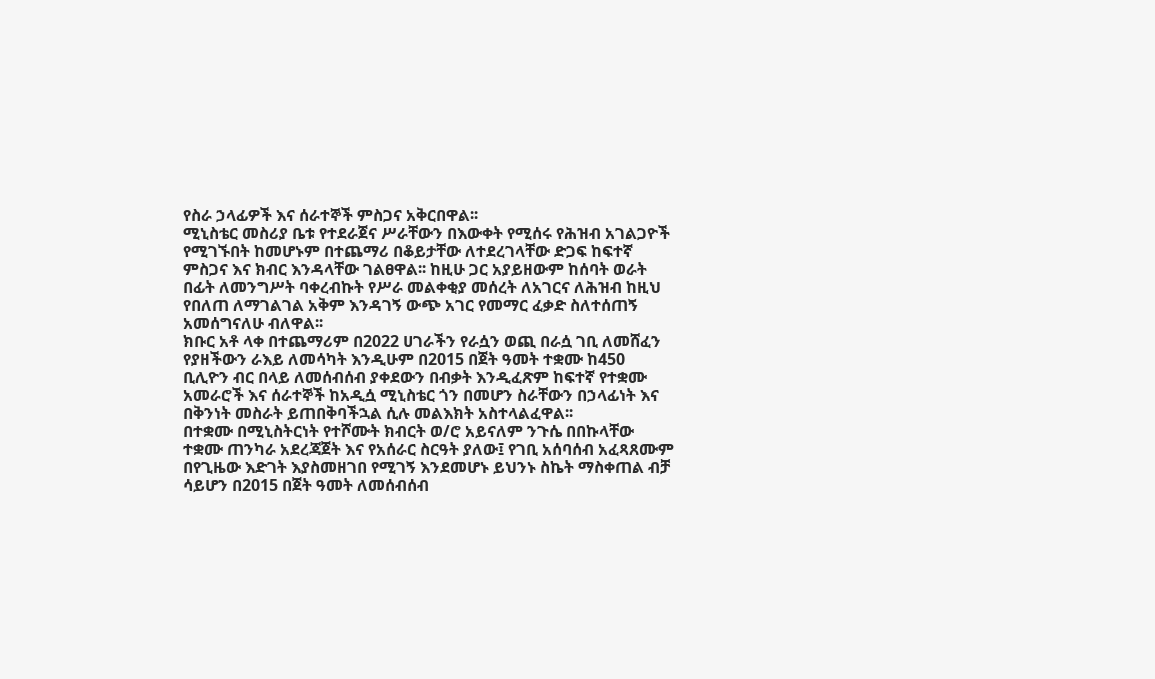የስራ ኃላፊዎች እና ሰራተኞች ምስጋና አቅርበዋል፡፡
ሚኒስቴር መስሪያ ቤቱ የተደራጀና ሥራቸውን በእውቀት የሚሰሩ የሕዝብ አገልጋዮች የሚገኙበት ከመሆኑም በተጨማሪ በቆይታቸው ለተደረገላቸው ድጋፍ ከፍተኛ ምስጋና እና ክብር እንዳላቸው ገልፀዋል፡፡ ከዚሁ ጋር አያይዘውም ከሰባት ወራት በፊት ለመንግሥት ባቀረብኩት የሥራ መልቀቂያ መሰረት ለአገርና ለሕዝብ ከዚህ የበለጠ ለማገልገል አቅም እንዳገኝ ውጭ አገር የመማር ፈቃድ ስለተሰጠኝ አመሰግናለሁ ብለዋል፡፡
ክቡር አቶ ላቀ በተጨማሪም በ2022 ሀገራችን የራሷን ወጪ በራሷ ገቢ ለመሸፈን የያዘችውን ራእይ ለመሳካት እንዲሁም በ2015 በጀት ዓመት ተቋሙ ከ450 ቢሊዮን ብር በላይ ለመሰብሰብ ያቀደውን በብቃት እንዲፈጽም ከፍተኛ የተቋሙ አመራሮች እና ሰራተኞች ከአዲሷ ሚኒስቴር ጎን በመሆን ስራቸውን በኃላፊነት እና በቅንነት መስራት ይጠበቅባችኋል ሲሉ መልእክት አስተላልፈዋል፡፡
በተቋሙ በሚኒስትርነት የተሾሙት ክብርት ወ/ሮ አይናለም ንጉሴ በበኩላቸው ተቋሙ ጠንካራ አደረጃጀት እና የአሰራር ስርዓት ያለው፤ የገቢ አሰባሰብ አፈጻጸሙም በየጊዜው እድገት እያስመዘገበ የሚገኝ እንደመሆኑ ይህንኑ ስኬት ማስቀጠል ብቻ ሳይሆን በ2015 በጀት ዓመት ለመሰብሰብ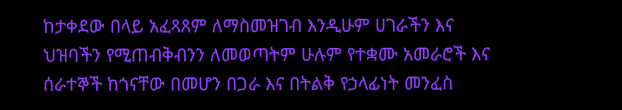ከታቀደው በላይ አፈጻጸም ለማስመዝገብ እንዲሁም ሀገራችን እና ህዝባችን የሚጠብቅብንን ለመወጣትም ሁሉም የተቋሙ አመራሮች እና ሰራተኞች ከጎናቸው በመሆን በጋራ እና በትልቅ የኃላፊነት መንፈስ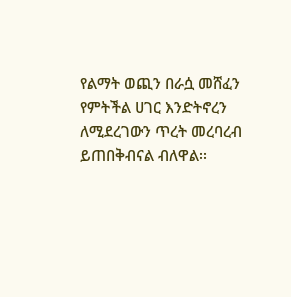የልማት ወጪን በራሷ መሸፈን የምትችል ሀገር እንድትኖረን ለሚደረገውን ጥረት መረባረብ ይጠበቅብናል ብለዋል፡፡